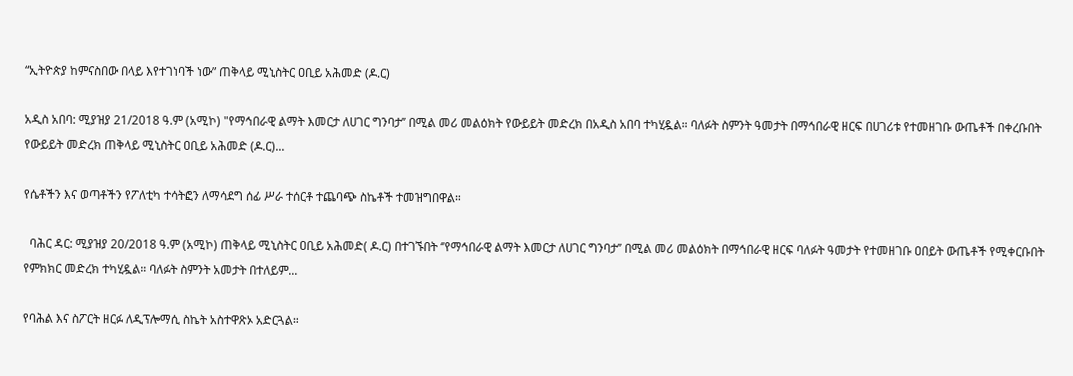“ኢትዮጵያ ከምናስበው በላይ እየተገነባች ነው” ጠቅላይ ሚኒስትር ዐቢይ አሕመድ (ዶ.ር)

አዲስ አበባ: ሚያዝያ 21/2018 ዓ.ም (አሚኮ) "የማኅበራዊ ልማት እመርታ ለሀገር ግንባታ’’ በሚል መሪ መልዕክት የውይይት መድረክ በአዲስ አበባ ተካሂዷል። ባለፉት ስምንት ዓመታት በማኅበራዊ ዘርፍ በሀገሪቱ የተመዘገቡ ውጤቶች በቀረቡበት የውይይት መድረክ ጠቅላይ ሚኒስትር ዐቢይ አሕመድ (ዶ.ር)...

የሴቶችን እና ወጣቶችን የፖለቲካ ተሳትፎን ለማሳደግ ሰፊ ሥራ ተሰርቶ ተጨባጭ ስኬቶች ተመዝግበዋል።

  ባሕር ዳር: ሚያዝያ 20/2018 ዓ.ም (አሚኮ) ጠቅላይ ሚኒስትር ዐቢይ አሕመድ( ዶ.ር) በተገኙበት ‘’የማኅበራዊ ልማት እመርታ ለሀገር ግንባታ’’ በሚል መሪ መልዕክት በማኅበራዊ ዘርፍ ባለፉት ዓመታት የተመዘገቡ ዐበይት ውጤቶች የሚቀርቡበት የምክክር መድረክ ተካሂዷል። ባለፉት ስምንት አመታት በተለይም...

የባሕል እና ስፖርት ዘርፉ ለዲፕሎማሲ ስኬት አስተዋጽኦ አድርጓል።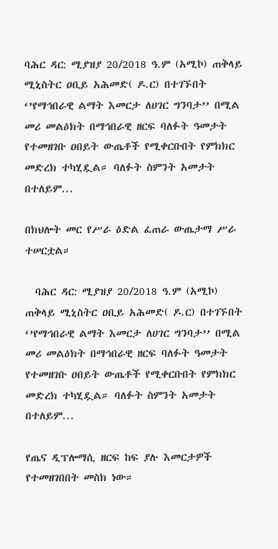ባሕር ዳር: ሚያዝያ 20/2018 ዓ.ም (አሚኮ) ጠቅላይ ሚኒስትር ዐቢይ አሕመድ( ዶ.ር) በተገኙበት ‘’የማኅበራዊ ልማት እመርታ ለሀገር ግንባታ’’ በሚል መሪ መልዕክት በማኅበራዊ ዘርፍ ባለፉት ዓመታት የተመዘገቡ ዐበይት ውጤቶች የሚቀርቡበት የምክክር መድረክ ተካሂዷል። ባለፉት ስምንት አመታት በተለይም...

በክህሎት መር የሥራ ዕድል ፈጠራ ውጤታማ ሥራ ተሠርቷል።

  ባሕር ዳር: ሚያዝያ 20/2018 ዓ.ም (አሚኮ) ጠቅላይ ሚኒስትር ዐቢይ አሕመድ( ዶ.ር) በተገኙበት ‘’የማኅበራዊ ልማት እመርታ ለሀገር ግንባታ’’ በሚል መሪ መልዕክት በማኅበራዊ ዘርፍ ባለፉት ዓመታት የተመዘገቡ ዐበይት ውጤቶች የሚቀርቡበት የምክክር መድረክ ተካሂዷል። ባለፉት ስምንት አመታት በተለይም...

የጤና ዲፕሎማሲ ዘርፍ ከፍ ያሉ እመርታዎች የተመዘገበበት መስክ ነው።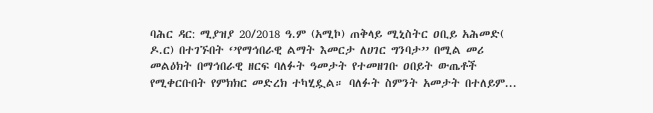ባሕር ዳር: ሚያዝያ 20/2018 ዓ.ም (አሚኮ) ጠቅላይ ሚኒስትር ዐቢይ አሕመድ( ዶ.ር) በተገኙበት ‘’የማኅበራዊ ልማት እመርታ ለሀገር ግንባታ’’ በሚል መሪ መልዕክት በማኅበራዊ ዘርፍ ባለፉት ዓመታት የተመዘገቡ ዐበይት ውጤቶች የሚቀርቡበት የምክክር መድረክ ተካሂዷል። ባለፉት ስምንት አመታት በተለይም...